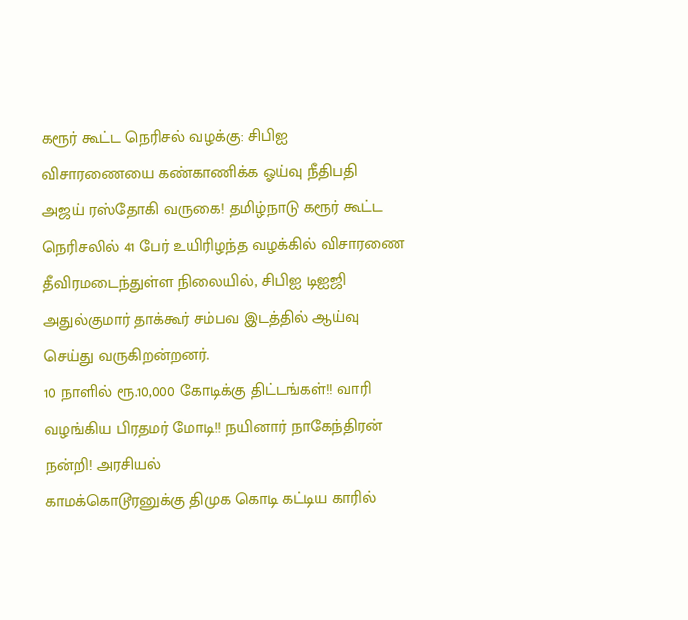கரூர் கூட்ட நெரிசல் வழக்கு: சிபிஐ விசாரணையை கண்காணிக்க ஓய்வு நீதிபதி அஜய் ரஸ்தோகி வருகை! தமிழ்நாடு கரூர் கூட்ட நெரிசலில் 41 பேர் உயிரிழந்த வழக்கில் விசாரணை தீவிரமடைந்துள்ள நிலையில், சிபிஐ டிஐஜி அதுல்குமார் தாக்கூர் சம்பவ இடத்தில் ஆய்வு செய்து வருகிறன்றனர்.
10 நாளில் ரூ.10,000 கோடிக்கு திட்டங்கள்!! வாரி வழங்கிய பிரதமர் மோடி!! நயினார் நாகேந்திரன் நன்றி! அரசியல்
காமக்கொடூரனுக்கு திமுக கொடி கட்டிய காரில்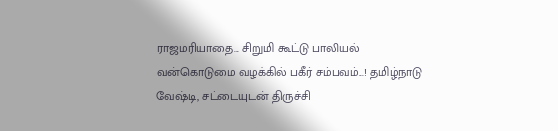ராஜமரியாதை... சிறுமி கூட்டு பாலியல் வன்கொடுமை வழக்கில் பகீர் சம்பவம்...! தமிழ்நாடு
வேஷ்டி, சட்டையுடன் திருச்சி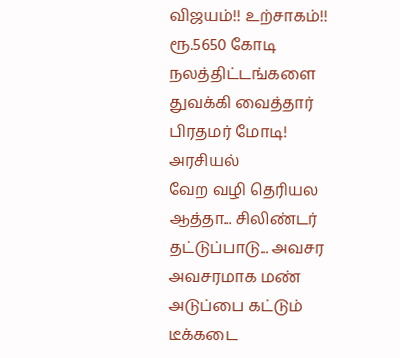விஜயம்!! உற்சாகம்!! ரூ.5650 கோடி நலத்திட்டங்களை துவக்கி வைத்தார் பிரதமர் மோடி! அரசியல்
வேற வழி தெரியல ஆத்தா... சிலிண்டர் தட்டுப்பாடு... அவசர அவசரமாக மண் அடுப்பை கட்டும் டீக்கடை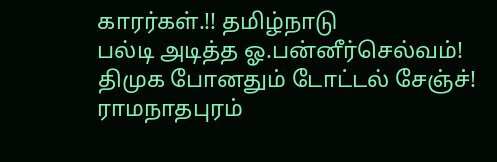காரர்கள்.!! தமிழ்நாடு
பல்டி அடித்த ஓ.பன்னீர்செல்வம்! திமுக போனதும் டோட்டல் சேஞ்ச்! ராமநாதபுரம்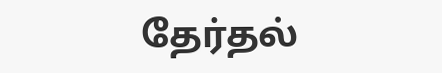தேர்தல்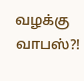வழக்கு வாபஸ்?!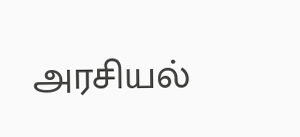அரசியல்